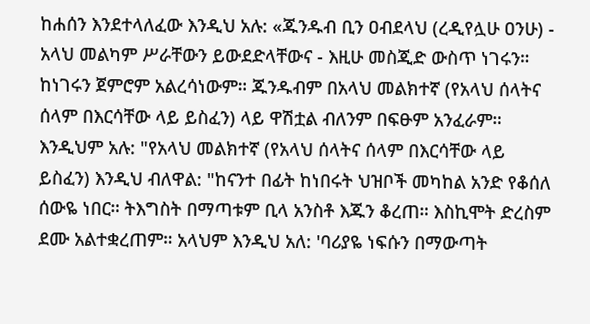ከሐሰን እንደተላለፈው እንዲህ አሉ: «ጁንዱብ ቢን ዐብደላህ (ረዲየሏሁ ዐንሁ) - አላህ መልካም ሥራቸውን ይውደድላቸውና - እዚሁ መስጂድ ውስጥ ነገሩን። ከነገሩን ጀምሮም አልረሳነውም። ጁንዱብም በአላህ መልክተኛ (የአላህ ሰላትና ሰላም በእርሳቸው ላይ ይስፈን) ላይ ዋሽቷል ብለንም በፍፁም አንፈራም። እንዲህም አሉ: "የአላህ መልክተኛ (የአላህ ሰላትና ሰላም በእርሳቸው ላይ ይስፈን) እንዲህ ብለዋል: "ከናንተ በፊት ከነበሩት ህዝቦች መካከል አንድ የቆሰለ ሰውዬ ነበር። ትእግስት በማጣቱም ቢላ አንስቶ እጁን ቆረጠ። እስኪሞት ድረስም ደሙ አልተቋረጠም። አላህም እንዲህ አለ: 'ባሪያዬ ነፍሱን በማውጣት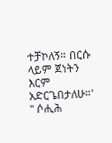ተቻኮለኝ። በርሱ ላይም ጀነትን እርም አድርጌበታለሁ።' " ሶሒሕ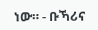ነው። - ቡኻሪና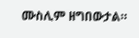ሙስሊም ዘግበውታል።